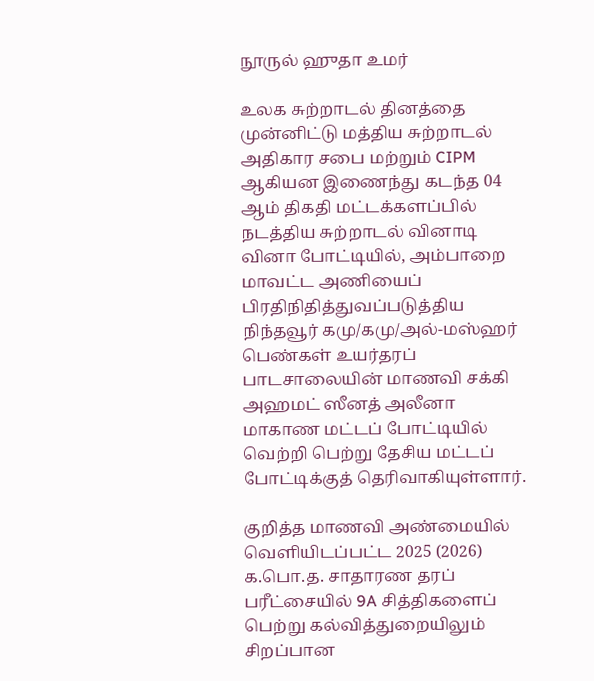நூருல் ஹுதா உமர்

உலக சுற்றாடல் தினத்தை முன்னிட்டு மத்திய சுற்றாடல் அதிகார சபை மற்றும் CIPM ஆகியன இணைந்து கடந்த 04 ஆம் திகதி மட்டக்களப்பில் நடத்திய சுற்றாடல் வினாடி வினா போட்டியில், அம்பாறை மாவட்ட அணியைப் பிரதிநிதித்துவப்படுத்திய நிந்தவூர் கமு/கமு/அல்-மஸ்ஹர் பெண்கள் உயர்தரப் பாடசாலையின் மாணவி சக்கி அஹமட் ஸீனத் அலீனா மாகாண மட்டப் போட்டியில் வெற்றி பெற்று தேசிய மட்டப் போட்டிக்குத் தெரிவாகியுள்ளார்.

குறித்த மாணவி அண்மையில் வெளியிடப்பட்ட 2025 (2026) க.பொ.த. சாதாரண தரப் பரீட்சையில் 9A சித்திகளைப் பெற்று கல்வித்துறையிலும் சிறப்பான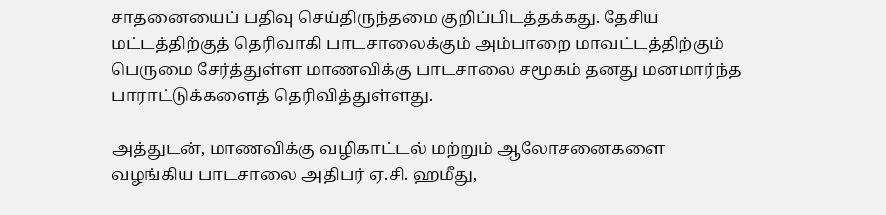சாதனையைப் பதிவு செய்திருந்தமை குறிப்பிடத்தக்கது. தேசிய மட்டத்திற்குத் தெரிவாகி பாடசாலைக்கும் அம்பாறை மாவட்டத்திற்கும் பெருமை சேர்த்துள்ள மாணவிக்கு பாடசாலை சமூகம் தனது மனமார்ந்த பாராட்டுக்களைத் தெரிவித்துள்ளது.

அத்துடன், மாணவிக்கு வழிகாட்டல் மற்றும் ஆலோசனைகளை வழங்கிய பாடசாலை அதிபர் ஏ.சி. ஹமீது,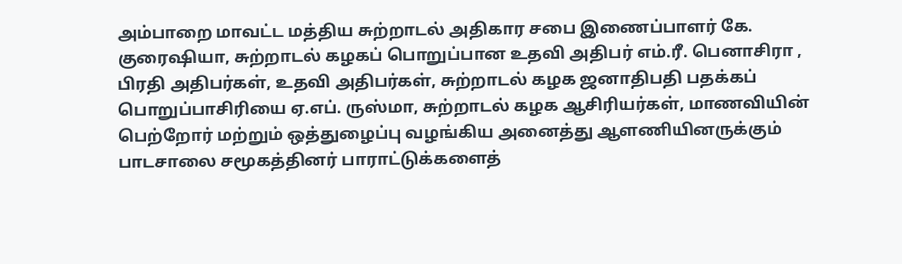அம்பாறை மாவட்ட மத்திய சுற்றாடல் அதிகார சபை இணைப்பாளர் கே. குரைஷியா, சுற்றாடல் கழகப் பொறுப்பான உதவி அதிபர் எம்.ரீ. பெனாசிரா , பிரதி அதிபர்கள், உதவி அதிபர்கள், சுற்றாடல் கழக ஜனாதிபதி பதக்கப் பொறுப்பாசிரியை ஏ.எப். ருஸ்மா, சுற்றாடல் கழக ஆசிரியர்கள், மாணவியின் பெற்றோர் மற்றும் ஒத்துழைப்பு வழங்கிய அனைத்து ஆளணியினருக்கும் பாடசாலை சமூகத்தினர் பாராட்டுக்களைத்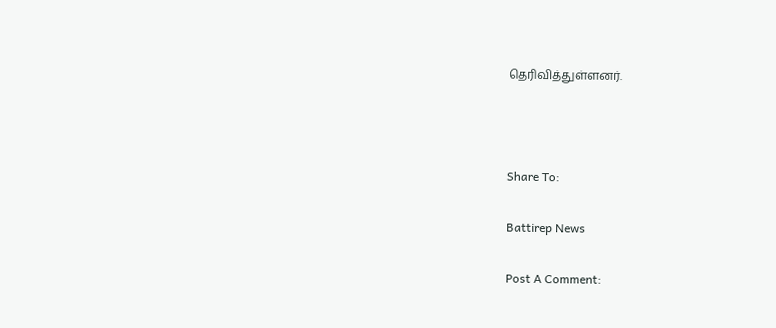தெரிவித்துள்ளனர்.



Share To:

Battirep News

Post A Comment: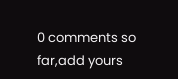0 comments so far,add yours